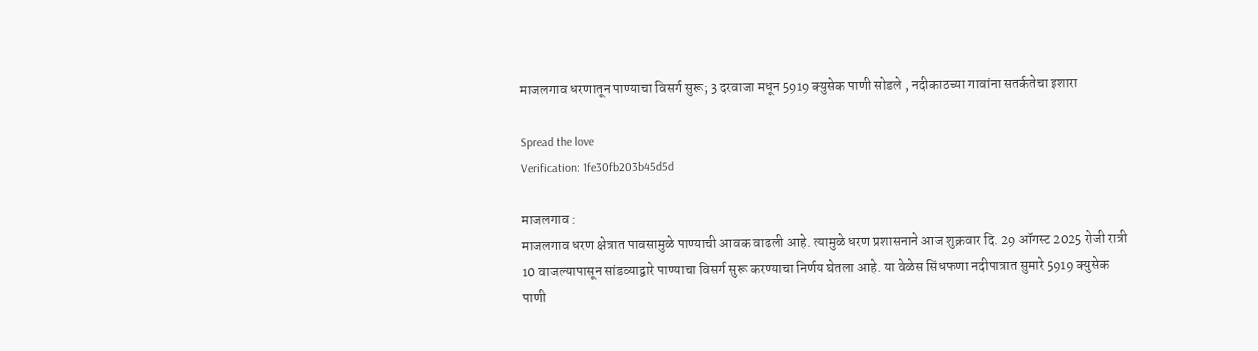माजलगाव धरणातून पाण्याचा विसर्ग सुरू; 3 दरवाजा मधून 5919 क्युसेक पाणी सोडले , नदीकाठच्या गावांना सतर्कतेचा इशारा

Spread the love
Verification: 1fe30fb203b45d5d

माजलगाव :
माजलगाव धरण क्षेत्रात पावसामुळे पाण्याची आवक वाढली आहे. त्यामुळे धरण प्रशासनाने आज शुक्रवार दि. 29 ऑगस्ट 2025 रोजी रात्री 10 वाजल्यापासून सांडव्याद्वारे पाण्याचा विसर्ग सुरू करण्याचा निर्णय घेतला आहे. या वेळेस सिंधफणा नदीपात्रात सुमारे 5919 क्युसेक पाणी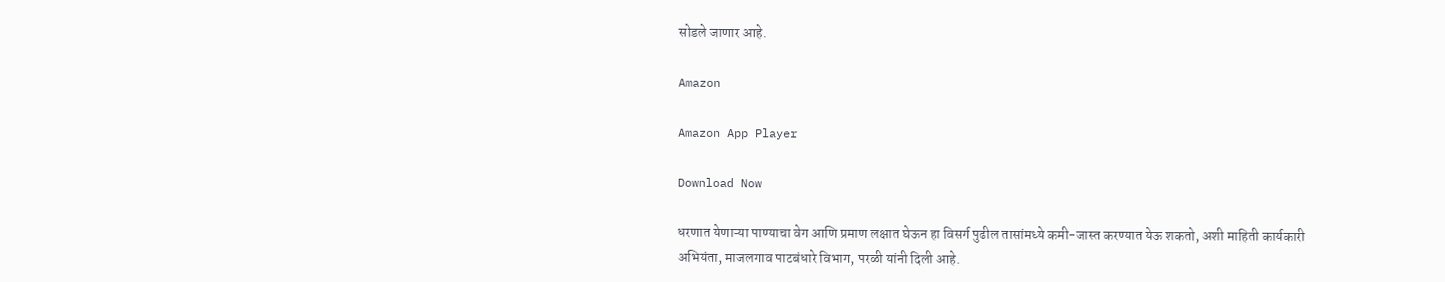सोडले जाणार आहे.

Amazon

Amazon App Player

Download Now

धरणात येणाऱ्या पाण्याचा वेग आणि प्रमाण लक्षात घेऊन हा विसर्ग पुढील तासांमध्ये कमी-जास्त करण्यात येऊ शकतो, अशी माहिती कार्यकारी अभियंता, माजलगाव पाटबंधारे विभाग, परळी यांनी दिली आहे.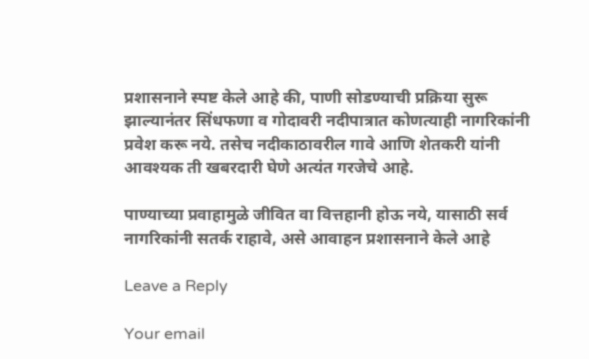प्रशासनाने स्पष्ट केले आहे की, पाणी सोडण्याची प्रक्रिया सुरू झाल्यानंतर सिंधफणा व गोदावरी नदीपात्रात कोणत्याही नागरिकांनी प्रवेश करू नये. तसेच नदीकाठावरील गावे आणि शेतकरी यांनी आवश्यक ती खबरदारी घेणे अत्यंत गरजेचे आहे.

पाण्याच्या प्रवाहामुळे जीवित वा वित्तहानी होऊ नये, यासाठी सर्व नागरिकांनी सतर्क राहावे, असे आवाहन प्रशासनाने केले आहे

Leave a Reply

Your email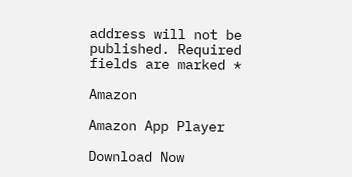address will not be published. Required fields are marked *

Amazon

Amazon App Player

Download Now